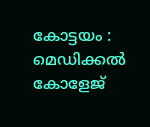കോട്ടയം : മെഡിക്കൽ കോളേജ്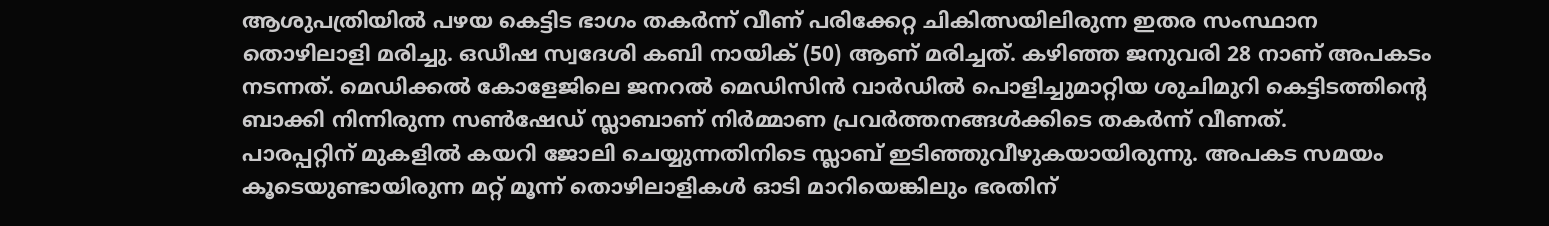ആശുപത്രിയിൽ പഴയ കെട്ടിട ഭാഗം തകർന്ന് വീണ് പരിക്കേറ്റ ചികിത്സയിലിരുന്ന ഇതര സംസ്ഥാന തൊഴിലാളി മരിച്ചു. ഒഡീഷ സ്വദേശി കബി നായിക് (50) ആണ് മരിച്ചത്. കഴിഞ്ഞ ജനുവരി 28 നാണ് അപകടം നടന്നത്. മെഡിക്കൽ കോളേജിലെ ജനറൽ മെഡിസിൻ വാർഡിൽ പൊളിച്ചുമാറ്റിയ ശുചിമുറി കെട്ടിടത്തിന്റെ ബാക്കി നിന്നിരുന്ന സൺഷേഡ് സ്ലാബാണ് നിർമ്മാണ പ്രവർത്തനങ്ങൾക്കിടെ തകർന്ന് വീണത്.
പാരപ്പറ്റിന് മുകളിൽ കയറി ജോലി ചെയ്യുന്നതിനിടെ സ്ലാബ് ഇടിഞ്ഞുവീഴുകയായിരുന്നു. അപകട സമയം കൂടെയുണ്ടായിരുന്ന മറ്റ് മൂന്ന് തൊഴിലാളികൾ ഓടി മാറിയെങ്കിലും ഭരതിന്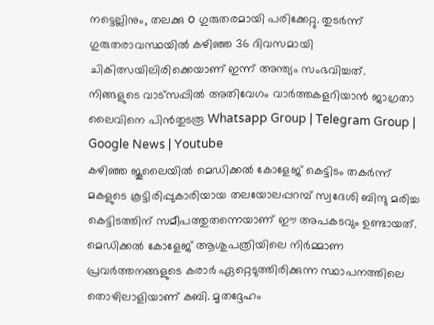നട്ടെല്ലിനും, തലക്കു o ഗുരുതരമായി പരിക്കേറ്റു. തുടർന്ന് ഗുരുതരാവസ്ഥയിൽ കഴിഞ്ഞ 36 ദിവസമായി ചികിത്സയിലിരിക്കെയാണ് ഇന്ന് അന്ത്യം സംഭവിച്ചത്.
നിങ്ങളുടെ വാട്സപ്പിൽ അതിവേഗം വാർത്തകളറിയാൻ ജാഗ്രതാ ലൈവിനെ പിൻതുടരൂ Whatsapp Group | Telegram Group | Google News | Youtube
കഴിഞ്ഞ ജൂലൈയിൽ മെഡിക്കൽ കോളേജ് കെട്ടിടം തകർന്ന് മകളുടെ കൂട്ടിരിപ്പുകാരിയായ തലയോലപ്പറമ്പ് സ്വദേശി ബിന്ദു മരിച്ച കെട്ടിടത്തിന് സമീപത്തുതന്നെയാണ് ഈ അപകടവും ഉണ്ടായത്.
മെഡിക്കൽ കോളേജ് ആശുപത്രിയിലെ നിർമ്മാണ പ്രവർത്തനങ്ങളുടെ കരാർ ഏറ്റെടുത്തിരിക്കുന്ന സ്ഥാപനത്തിലെ തൊഴിലാളിയാണ് കബി. മൃതദ്ദേഹം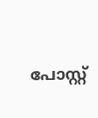പോസ്റ്റ്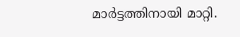മാർട്ടത്തിനായി മാറ്റി.